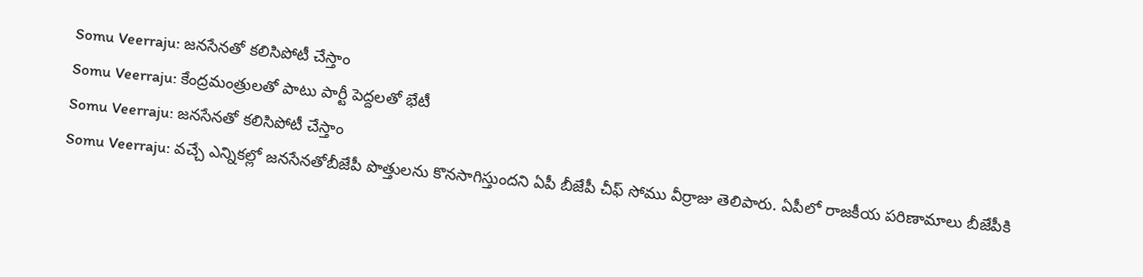Somu Veerraju: జనసేనతో కలిసిపోటీ చేస్తాం
Somu Veerraju: కేంద్రమంత్రులతో పాటు పార్టీ పెద్దలతో భేటీ
Somu Veerraju: జనసేనతో కలిసిపోటీ చేస్తాం
Somu Veerraju: వచ్చే ఎన్నికల్లో జనసేనతోబీజేపీ పొత్తులను కొనసాగిస్తుందని ఏపీ బీజేపీ చీఫ్ సోము వీర్రాజు తెలిపారు. ఏపీలో రాజకీయ పరిణామాలు బీజేపీకి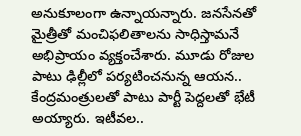అనుకూలంగా ఉన్నాయన్నారు. జనసేనతో మైత్రీతో మంచిఫలితాలను సాధిస్తామనే అభిప్రాయం వ్యక్తంచేశారు. మూడు రోజుల పాటు ఢిల్లీలో పర్యటించనున్న ఆయన.. కేంద్రమంత్రులతో పాటు పార్టీ పెద్దలతో భేటీ అయ్యారు. ఇటీవల..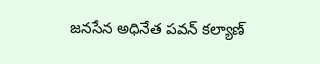జనసేన అధినేత పవన్ కల్యాణ్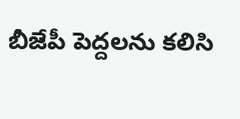బీజేపీ పెద్దలను కలిసి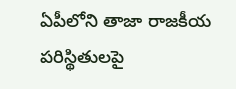ఏపీలోని తాజా రాజకీయ పరిస్థితులపై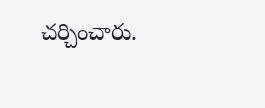చర్చించారు.